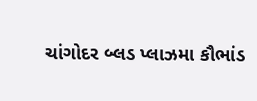ચાંગોદર બ્લડ પ્લાઝમા કૌભાંડ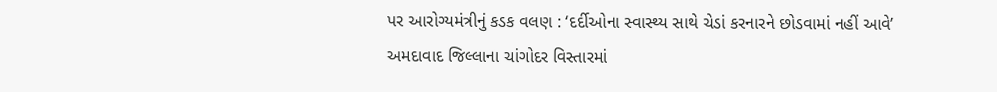પર આરોગ્યમંત્રીનું કડક વલણ : ‘દર્દીઓના સ્વાસ્થ્ય સાથે ચેડાં કરનારને છોડવામાં નહીં આવે’
અમદાવાદ જિલ્લાના ચાંગોદર વિસ્તારમાં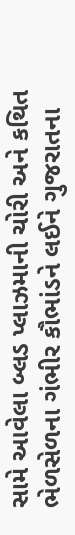સામે આવેલા બ્લડ પ્લાઝમાની ચોરી અને કથિત ભેળસેળના ગંભીર કૌભાંડને લઈને ગુજરાતના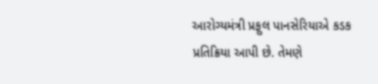આરોગ્યમંત્રી પ્રફુલ પાનસેરિયાએ કડક પ્રતિક્રિયા આપી છે. તેમણે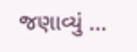જણાવ્યું ...